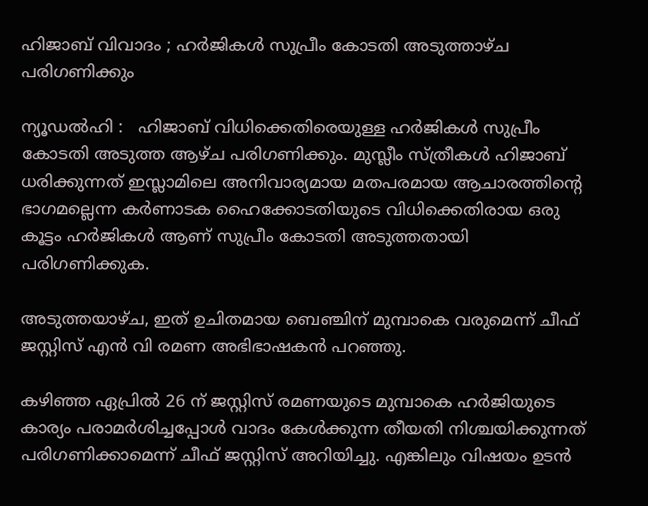ഹിജാബ് വിവാദം ; ഹർജികൾ സുപ്രീം കോടതി അടുത്താഴ്ച പരിഗണിക്കും

ന്യൂഡൽഹി :   ഹിജാബ് വിധിക്കെതിരെയുള്ള ഹർജികൾ സുപ്രീം കോടതി അടുത്ത ആഴ്ച പരിഗണിക്കും. മുസ്ലീം സ്ത്രീകൾ ഹിജാബ് ധരിക്കുന്നത് ഇസ്ലാമിലെ അനിവാര്യമായ മതപരമായ ആചാരത്തിന്റെ ഭാഗമല്ലെന്ന കർണാടക ഹൈക്കോടതിയുടെ വിധിക്കെതിരായ ഒരു കൂട്ടം ഹർജികൾ ആണ് സുപ്രീം കോടതി അടുത്തതായി പരിഗണിക്കുക.

അടുത്തയാഴ്ച, ഇത് ഉചിതമായ ബെഞ്ചിന് മുമ്പാകെ വരുമെന്ന് ചീഫ് ജസ്റ്റിസ് എൻ വി രമണ അഭിഭാഷകൻ പറഞ്ഞു.

കഴിഞ്ഞ ഏപ്രിൽ 26 ന് ജസ്റ്റിസ് രമണയുടെ മുമ്പാകെ ഹർജിയുടെ കാര്യം പരാമർശിച്ചപ്പോൾ വാദം കേൾക്കുന്ന തീയതി നിശ്ചയിക്കുന്നത് പരിഗണിക്കാമെന്ന് ചീഫ് ജസ്റ്റിസ് അറിയിച്ചു. എങ്കിലും വിഷയം ഉടൻ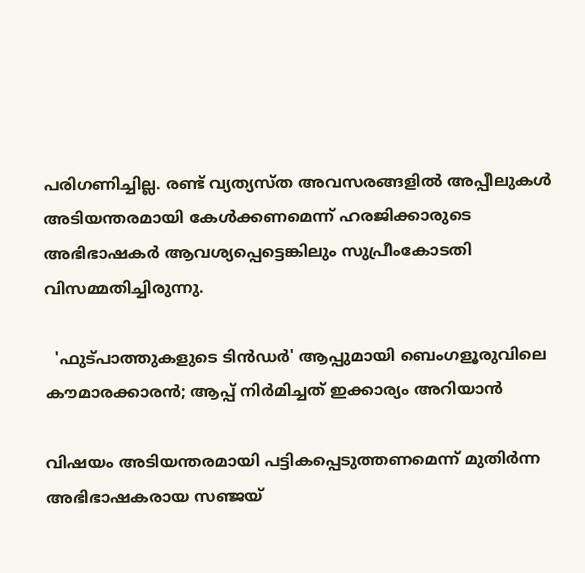പരിഗണിച്ചില്ല. രണ്ട് വ്യത്യസ്ത അവസരങ്ങളിൽ അപ്പീലുകൾ അടിയന്തരമായി കേൾക്കണമെന്ന് ഹരജിക്കാരുടെ അഭിഭാഷകർ ആവശ്യപ്പെട്ടെങ്കിലും സുപ്രീംകോടതി വിസമ്മതിച്ചിരുന്നു.

  'ഫുട്പാത്തുകളുടെ ടിൻഡർ' ആപ്പുമായി ബെംഗളൂരുവിലെ കൗമാരക്കാരൻ; ആപ്പ് നിർമിച്ചത് ഇക്കാര്യം അറിയാൻ

വിഷയം അടിയന്തരമായി പട്ടികപ്പെടുത്തണമെന്ന് മുതിർന്ന അഭിഭാഷകരായ സഞ്ജയ്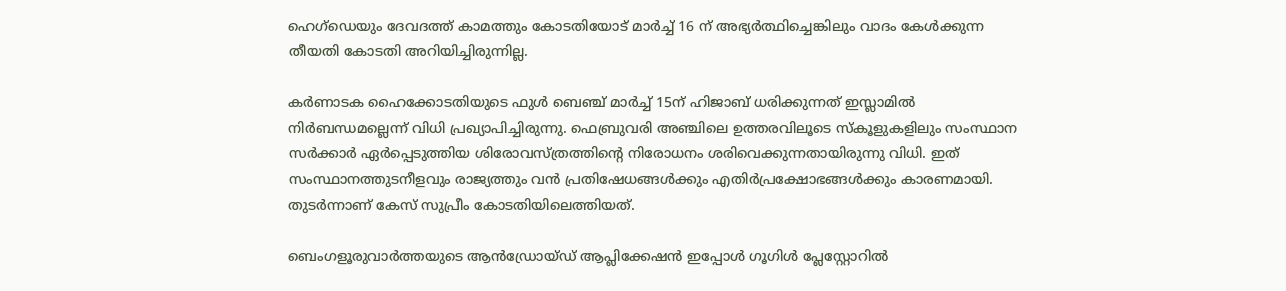ഹെഗ്ഡെയും ദേവദത്ത് കാമത്തും കോടതിയോട് മാർച്ച് 16 ന് അഭ്യർത്ഥിച്ചെങ്കിലും വാദം കേൾക്കുന്ന തീയതി കോടതി അറിയിച്ചിരുന്നില്ല.

കർണാടക ഹൈക്കോടതിയുടെ ഫുൾ ബെഞ്ച് മാർച്ച് 15ന് ഹിജാബ് ധരിക്കുന്നത് ഇസ്ലാമിൽ നിർബന്ധമല്ലെന്ന് വിധി പ്രഖ്യാപിച്ചിരുന്നു. ഫെബ്രുവരി അഞ്ചിലെ ഉത്തരവിലൂടെ സ്‌കൂളുകളിലും സംസ്ഥാന സർക്കാർ ഏർപ്പെടുത്തിയ ശിരോവസ്ത്രത്തിന്റെ നിരോധനം ശരിവെക്കുന്നതായിരുന്നു വിധി. ഇത് സംസ്ഥാനത്തുടനീളവും രാജ്യത്തും വൻ പ്രതിഷേധങ്ങൾക്കും എതിർപ്രക്ഷോഭങ്ങൾക്കും കാരണമായി. തുടർന്നാണ് കേസ് സുപ്രീം കോടതിയിലെത്തിയത്.

ബെംഗളൂരുവാർത്തയുടെ ആൻഡ്രോയ്ഡ് ആപ്ലിക്കേഷൻ ഇപ്പോൾ ഗൂഗിൾ പ്ലേസ്റ്റോറിൽ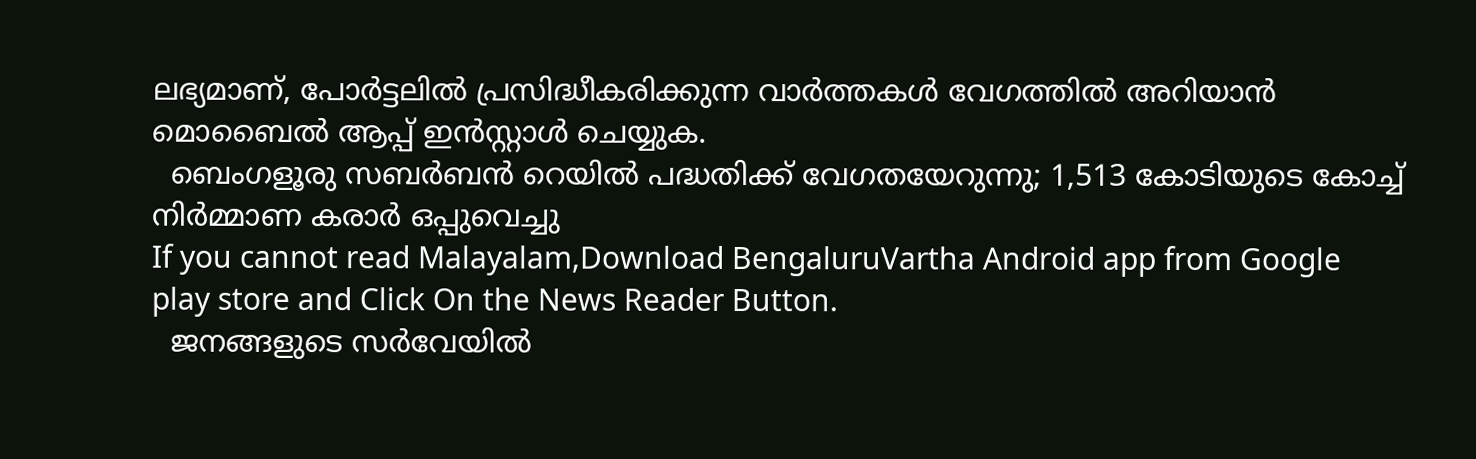ലഭ്യമാണ്, പോർട്ടലിൽ പ്രസിദ്ധീകരിക്കുന്ന വാർത്തകൾ വേഗത്തിൽ അറിയാൻ മൊബൈൽ ആപ്പ് ഇൻസ്റ്റാൾ ചെയ്യുക.
  ബെംഗളൂരു സബർബൻ റെയിൽ പദ്ധതിക്ക് വേഗതയേറുന്നു; 1,513 കോടിയുടെ കോച്ച് നിർമ്മാണ കരാർ ഒപ്പുവെച്ചു
If you cannot read Malayalam,Download BengaluruVartha Android app from Google play store and Click On the News Reader Button.
  ജനങ്ങളുടെ സര്‍വേയില്‍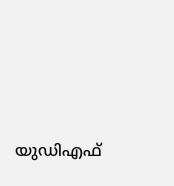യുഡിഎഫ്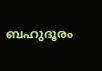ബഹുദൂരം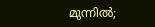മുന്നില്‍;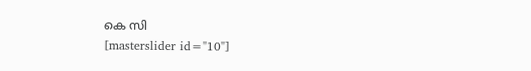കെ സി
[masterslider id="10"]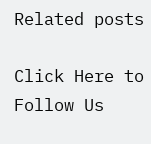Related posts

Click Here to Follow Us